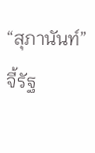“สุภานันท์” จี้รัฐ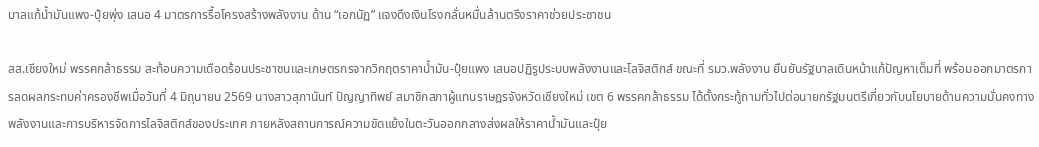บาลแก้น้ำมันแพง-ปุ๋ยพุ่ง เสนอ 4 มาตรการรื้อโครงสร้างพลังงาน ด้าน “เอกนัฏ” แจงดึงเงินโรงกลั่นหมื่นล้านตรึงราคาช่วยประชาชน

สส.เชียงใหม่ พรรคกล้าธรรม สะท้อนความเดือดร้อนประชาชนและเกษตรกรจากวิกฤตราคาน้ำมัน-ปุ๋ยแพง เสนอปฏิรูประบบพลังงานและโลจิสติกส์ ขณะที่ รมว.พลังงาน ยืนยันรัฐบาลเดินหน้าแก้ปัญหาเต็มที่ พร้อมออกมาตรการลดผลกระทบค่าครองชีพเมื่อวันที่ 4 มิถุนายน 2569 นางสาวสุภานันท์ ปัญญาทิพย์ สมาชิกสภาผู้แทนราษฎรจังหวัดเชียงใหม่ เขต 6 พรรคกล้าธรรม ได้ตั้งกระทู้ถามทั่วไปต่อนายกรัฐมนตรีเกี่ยวกับนโยบายด้านความมั่นคงทางพลังงานและการบริหารจัดการโลจิสติกส์ของประเทศ ภายหลังสถานการณ์ความขัดแย้งในตะวันออกกลางส่งผลให้ราคาน้ำมันและปุ๋ย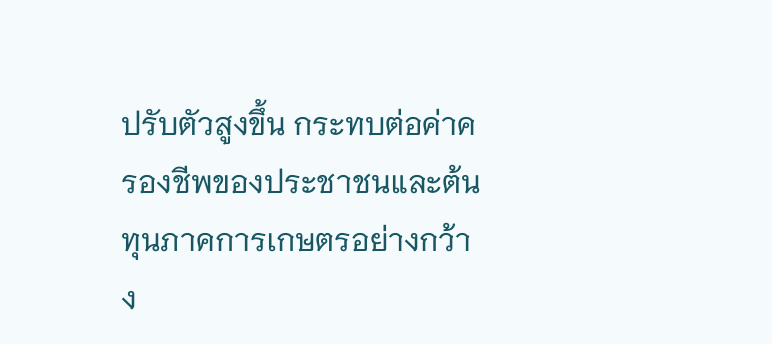ปรับตัวสูงขึ้น กระทบต่อค่าครองชีพของประชาชนและต้นทุนภาคการเกษตรอย่างกว้าง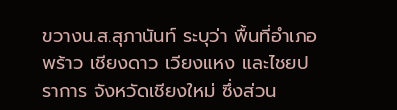ขวางน.ส.สุภานันท์ ระบุว่า พื้นที่อำเภอพร้าว เชียงดาว เวียงแหง และไชยปราการ จังหวัดเชียงใหม่ ซึ่งส่วน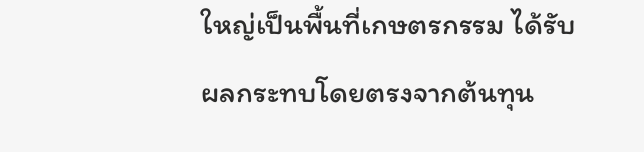ใหญ่เป็นพื้นที่เกษตรกรรม ได้รับผลกระทบโดยตรงจากต้นทุน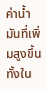ค่าน้ำมันที่เพิ่มสูงขึ้น ทั้งใน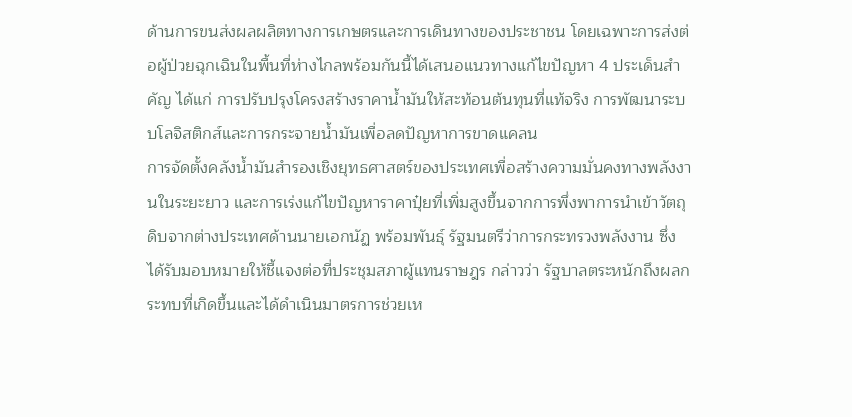ด้านการขนส่งผลผลิตทางการเกษตรและการเดินทางของประชาชน โดยเฉพาะการส่งต่อผู้ป่วยฉุกเฉินในพื้นที่ห่างไกลพร้อมกันนี้ได้เสนอแนวทางแก้ไขปัญหา 4 ประเด็นสำคัญ ได้แก่ การปรับปรุงโครงสร้างราคาน้ำมันให้สะท้อนต้นทุนที่แท้จริง การพัฒนาระบบโลจิสติกส์และการกระจายน้ำมันเพื่อลดปัญหาการขาดแคลน
การจัดตั้งคลังน้ำมันสำรองเชิงยุทธศาสตร์ของประเทศเพื่อสร้างความมั่นคงทางพลังงานในระยะยาว และการเร่งแก้ไขปัญหาราคาปุ๋ยที่เพิ่มสูงขึ้นจากการพึ่งพาการนำเข้าวัตถุดิบจากต่างประเทศด้านนายเอกนัฏ พร้อมพันธุ์ รัฐมนตรีว่าการกระทรวงพลังงาน ซึ่งได้รับมอบหมายให้ชี้แจงต่อที่ประชุมสภาผู้แทนราษฎร กล่าวว่า รัฐบาลตระหนักถึงผลกระทบที่เกิดขึ้นและได้ดำเนินมาตรการช่วยเห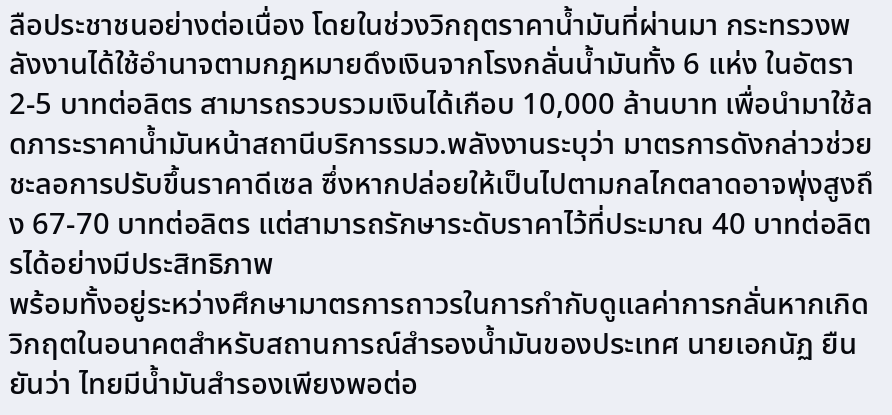ลือประชาชนอย่างต่อเนื่อง โดยในช่วงวิกฤตราคาน้ำมันที่ผ่านมา กระทรวงพลังงานได้ใช้อำนาจตามกฎหมายดึงเงินจากโรงกลั่นน้ำมันทั้ง 6 แห่ง ในอัตรา 2-5 บาทต่อลิตร สามารถรวบรวมเงินได้เกือบ 10,000 ล้านบาท เพื่อนำมาใช้ลดภาระราคาน้ำมันหน้าสถานีบริการรมว.พลังงานระบุว่า มาตรการดังกล่าวช่วยชะลอการปรับขึ้นราคาดีเซล ซึ่งหากปล่อยให้เป็นไปตามกลไกตลาดอาจพุ่งสูงถึง 67-70 บาทต่อลิตร แต่สามารถรักษาระดับราคาไว้ที่ประมาณ 40 บาทต่อลิตรได้อย่างมีประสิทธิภาพ
พร้อมทั้งอยู่ระหว่างศึกษามาตรการถาวรในการกำกับดูแลค่าการกลั่นหากเกิดวิกฤตในอนาคตสำหรับสถานการณ์สำรองน้ำมันของประเทศ นายเอกนัฏ ยืนยันว่า ไทยมีน้ำมันสำรองเพียงพอต่อ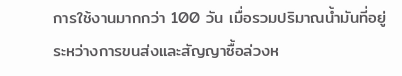การใช้งานมากกว่า 100 วัน เมื่อรวมปริมาณน้ำมันที่อยู่ระหว่างการขนส่งและสัญญาซื้อล่วงห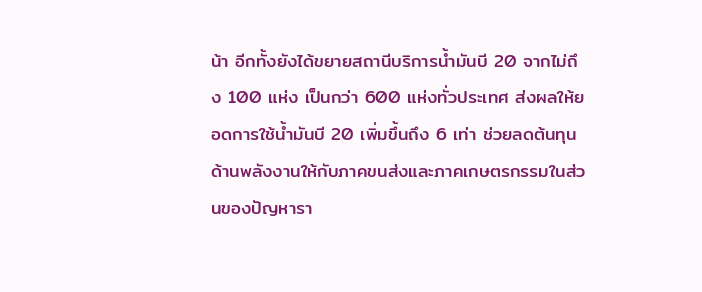น้า อีกทั้งยังได้ขยายสถานีบริการน้ำมันบี 20 จากไม่ถึง 100 แห่ง เป็นกว่า 600 แห่งทั่วประเทศ ส่งผลให้ยอดการใช้น้ำมันบี 20 เพิ่มขึ้นถึง 6 เท่า ช่วยลดต้นทุนด้านพลังงานให้กับภาคขนส่งและภาคเกษตรกรรมในส่วนของปัญหารา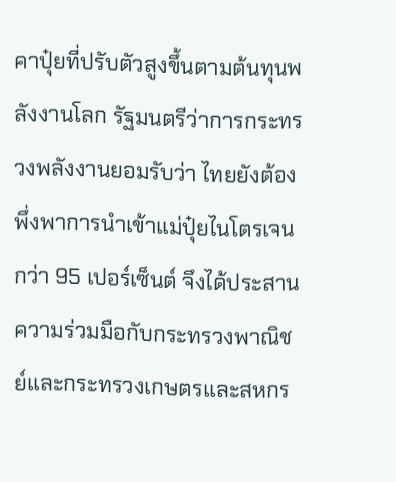คาปุ๋ยที่ปรับตัวสูงขึ้นตามต้นทุนพลังงานโลก รัฐมนตรีว่าการกระทรวงพลังงานยอมรับว่า ไทยยังต้องพึ่งพาการนำเข้าแม่ปุ๋ยไนโตรเจนกว่า 95 เปอร์เซ็นต์ จึงได้ประสานความร่วมมือกับกระทรวงพาณิชย์และกระทรวงเกษตรและสหกร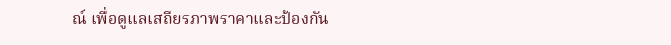ณ์ เพื่อดูแลเสถียรภาพราคาและป้องกัน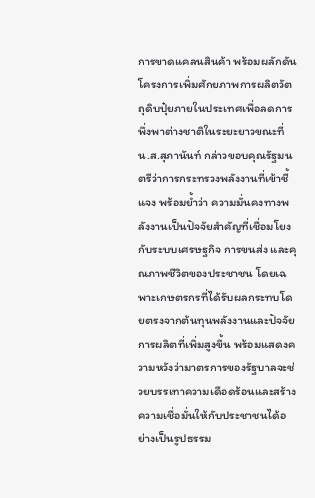การขาดแคลนสินค้า พร้อมผลักดันโครงการเพิ่มศักยภาพการผลิตวัตถุดิบปุ๋ยภายในประเทศเพื่อลดการพึ่งพาต่างชาติในระยะยาวขณะที่ น.ส.สุภานันท์ กล่าวขอบคุณรัฐมนตรีว่าการกระทรวงพลังงานที่เข้าชี้แจง พร้อมย้ำว่า ความมั่นคงทางพลังงานเป็นปัจจัยสำคัญที่เชื่อมโยงกับระบบเศรษฐกิจ การขนส่ง และคุณภาพชีวิตของประชาชน โดยเฉพาะเกษตรกรที่ได้รับผลกระทบโดยตรงจากต้นทุนพลังงานและปัจจัยการผลิตที่เพิ่มสูงขึ้น พร้อมแสดงความหวังว่ามาตรการของรัฐบาลจะช่วยบรรเทาความเดือดร้อนและสร้างความเชื่อมั่นให้กับประชาชนได้อย่างเป็นรูปธรรม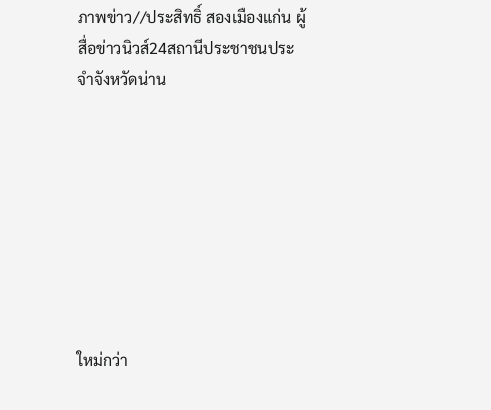ภาพข่าว//ประสิทธิ์ สองเมืองแก่น ผู้สื่อข่าวนิวส์24สถานีประชาชนประจำจังหวัดน่าน








ใหม่กว่า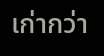เก่ากว่า